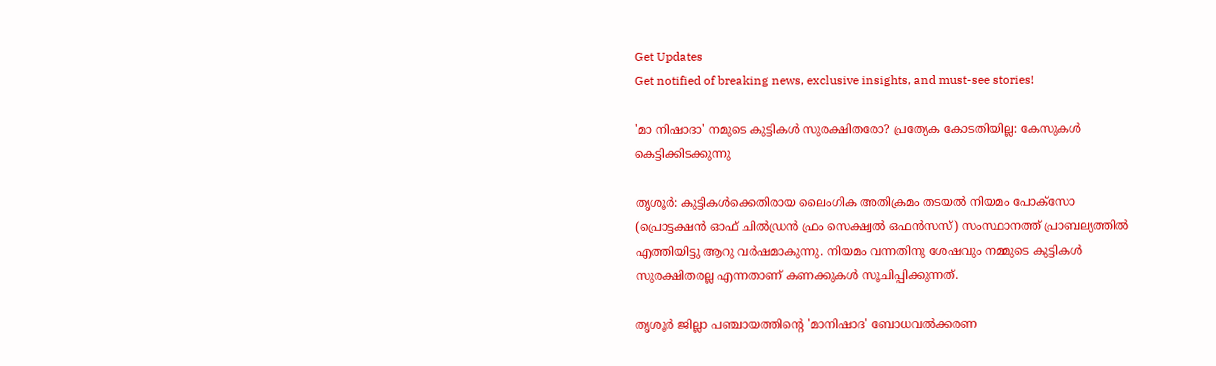Get Updates
Get notified of breaking news, exclusive insights, and must-see stories!

'മാ നിഷാദാ' നമുടെ കുട്ടികള്‍ സുരക്ഷിതരോ? പ്രത്യേക കോടതിയില്ല: കേസുകള്‍ കെട്ടിക്കിടക്കുന്നു

തൃശൂര്‍: കുട്ടികള്‍ക്കെതിരായ ലൈംഗിക അതിക്രമം തടയല്‍ നിയമം പോക്‌സോ (പ്രൊട്ടക്ഷന്‍ ഓഫ് ചില്‍ഡ്രന്‍ ഫ്രം സെക്ഷ്വല്‍ ഒഫന്‍സസ്) സംസ്ഥാനത്ത് പ്രാബല്യത്തില്‍ എത്തിയിട്ടു ആറു വര്‍ഷമാകുന്നു. നിയമം വന്നതിനു ശേഷവും നമ്മുടെ കുട്ടികള്‍ സുരക്ഷിതരല്ല എന്നതാണ് കണക്കുകള്‍ സൂചിപ്പിക്കുന്നത്.

തൃശൂര്‍ ജില്ലാ പഞ്ചായത്തിന്റെ 'മാനിഷാദ' ബോധവല്‍ക്കരണ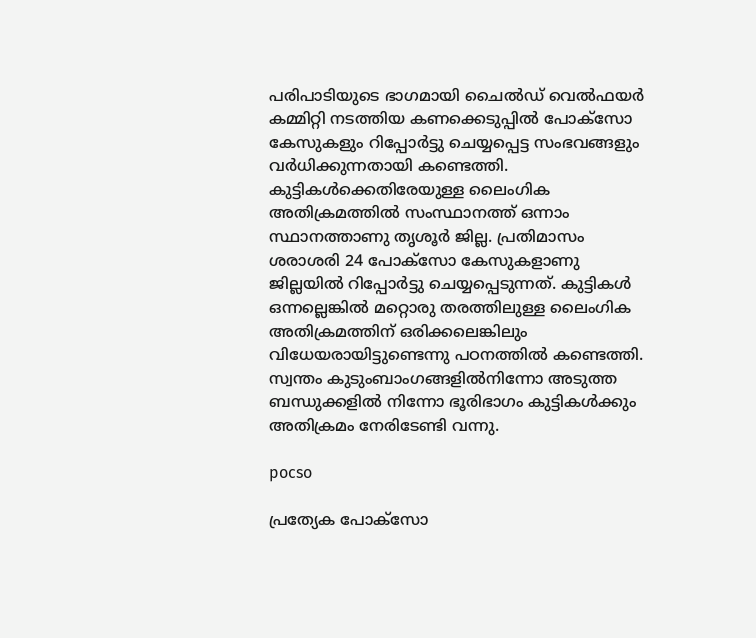പരിപാടിയുടെ ഭാഗമായി ചൈല്‍ഡ് വെല്‍ഫയര്‍ കമ്മിറ്റി നടത്തിയ കണക്കെടുപ്പില്‍ പോക്‌സോ കേസുകളും റിപ്പോര്‍ട്ടു ചെയ്യപ്പെട്ട സംഭവങ്ങളും വര്‍ധിക്കുന്നതായി കണ്ടെത്തി. കുട്ടികള്‍ക്കെതിരേയുള്ള ലൈംഗിക അതിക്രമത്തില്‍ സംസ്ഥാനത്ത് ഒന്നാം സ്ഥാനത്താണു തൃശൂര്‍ ജില്ല. പ്രതിമാസം ശരാശരി 24 പോക്‌സോ കേസുകളാണു ജില്ലയില്‍ റിപ്പോര്‍ട്ടു ചെയ്യപ്പെടുന്നത്. കുട്ടികള്‍ ഒന്നല്ലെങ്കില്‍ മറ്റൊരു തരത്തിലുള്ള ലൈംഗിക അതിക്രമത്തിന് ഒരിക്കലെങ്കിലും വിധേയരായിട്ടുണ്ടെന്നു പഠനത്തില്‍ കണ്ടെത്തി. സ്വന്തം കുടുംബാംഗങ്ങളില്‍നിന്നോ അടുത്ത ബന്ധുക്കളില്‍ നിന്നോ ഭൂരിഭാഗം കുട്ടികള്‍ക്കും അതിക്രമം നേരിടേണ്ടി വന്നു.

pocso

പ്രത്യേക പോക്‌സോ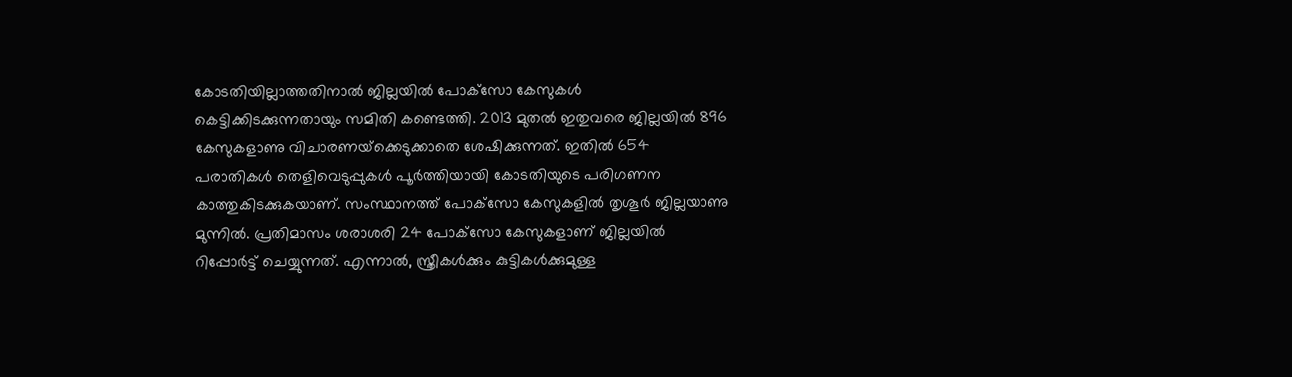കോടതിയില്ലാത്തതിനാല്‍ ജില്ലയില്‍ പോക്‌സോ കേസുകള്‍ കെട്ടിക്കിടക്കുന്നതായും സമിതി കണ്ടെത്തി. 2013 മുതല്‍ ഇതുവരെ ജില്ലയില്‍ 896 കേസുകളാണു വിചാരണയ്‌ക്കെടുക്കാതെ ശേഷിക്കുന്നത്. ഇതില്‍ 654 പരാതികള്‍ തെളിവെടുപ്പുകള്‍ പൂര്‍ത്തിയായി കോടതിയുടെ പരിഗണന കാത്തുകിടക്കുകയാണ്. സംസ്ഥാനത്ത് പോക്‌സോ കേസുകളില്‍ തൃശൂര്‍ ജില്ലയാണു മുന്നില്‍. പ്രതിമാസം ശരാശരി 24 പോക്‌സോ കേസുകളാണ് ജില്ലയില്‍ റിപ്പോര്‍ട്ട് ചെയ്യുന്നത്. എന്നാല്‍, സ്ത്രീകള്‍ക്കും കുട്ടികള്‍ക്കുമുള്ള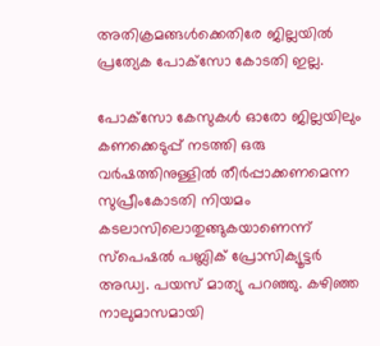അതിക്രമങ്ങള്‍ക്കെതിരേ ജില്ലയില്‍ പ്രത്യേക പോക്‌സോ കോടതി ഇല്ല.

പോക്‌സോ കേസുകള്‍ ഓരോ ജില്ലയിലും കണക്കെടുപ്പ് നടത്തി ഒരു വര്‍ഷത്തിനുള്ളില്‍ തീര്‍പ്പാക്കണമെന്ന സുപ്രീംകോടതി നിയമം കടലാസിലൊതുങ്ങുകയാണെന്ന് സ്‌പെഷല്‍ പബ്ലിക് പ്രോസിക്യൂട്ടര്‍ അഡ്വ. പയസ് മാത്യു പറഞ്ഞു. കഴിഞ്ഞ നാലുമാസമായി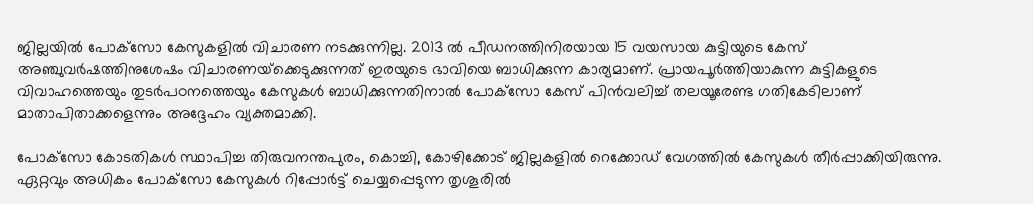ജില്ലയില്‍ പോക്‌സോ കേസുകളില്‍ വിചാരണ നടക്കുന്നില്ല. 2013 ല്‍ പീഡനത്തിനിരയായ 15 വയസായ കുട്ടിയുടെ കേസ് അഞ്ചുവര്‍ഷത്തിനുശേഷം വിചാരണയ്‌ക്കെടുക്കുന്നത് ഇരയുടെ ഭാവിയെ ബാധിക്കുന്ന കാര്യമാണ്. പ്രായപൂര്‍ത്തിയാകുന്ന കുട്ടികളുടെ വിവാഹത്തെയും തുടര്‍പഠനത്തെയും കേസുകള്‍ ബാധിക്കുന്നതിനാല്‍ പോക്‌സോ കേസ് പിന്‍വലിച്ച് തലയൂരേണ്ട ഗതികേടിലാണ് മാതാപിതാക്കളെന്നും അദ്ദേഹം വ്യക്തമാക്കി.

പോക്‌സോ കോടതികള്‍ സ്ഥാപിച്ച തിരുവനന്തപുരം, കൊച്ചി, കോഴിക്കോട് ജില്ലകളില്‍ റെക്കോഡ് വേഗത്തില്‍ കേസുകള്‍ തീര്‍പ്പാക്കിയിരുന്നു. ഏറ്റവും അധികം പോക്‌സോ കേസുകള്‍ റിപ്പോര്‍ട്ട് ചെയ്യപ്പെടുന്ന തൃശൂരില്‍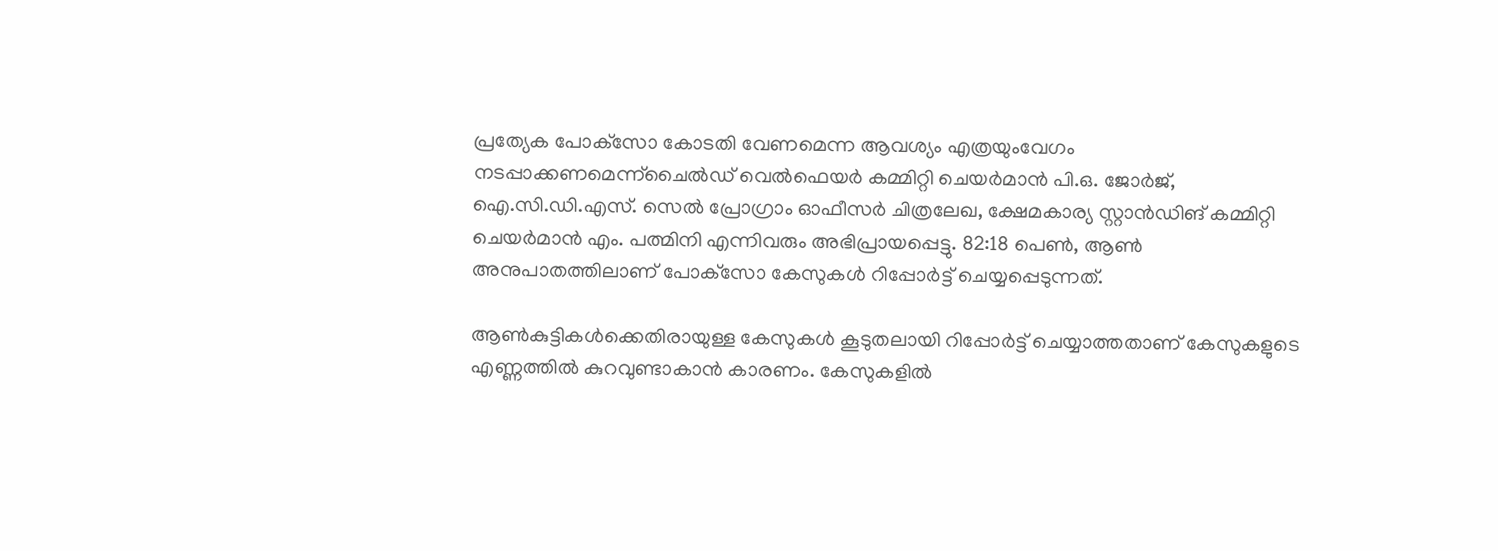പ്രത്യേക പോക്‌സോ കോടതി വേണമെന്ന ആവശ്യം എത്രയുംവേഗം നടപ്പാക്കണമെന്ന്‌ചൈല്‍ഡ് വെല്‍ഫെയര്‍ കമ്മിറ്റി ചെയര്‍മാന്‍ പി.ഒ. ജോര്‍ജ്, ഐ.സി.ഡി.എസ്. സെല്‍ പ്രോഗ്രാം ഓഫീസര്‍ ചിത്രലേഖ, ക്ഷേമകാര്യ സ്റ്റാന്‍ഡിങ് കമ്മിറ്റി ചെയര്‍മാന്‍ എം. പത്മിനി എന്നിവരും അഭിപ്രായപ്പെട്ടു. 82:18 പെണ്‍, ആണ്‍ അനുപാതത്തിലാണ് പോക്‌സോ കേസുകള്‍ റിപ്പോര്‍ട്ട് ചെയ്യപ്പെടുന്നത്.

ആണ്‍കുട്ടികള്‍ക്കെതിരായുള്ള കേസുകള്‍ കൂടുതലായി റിപ്പോര്‍ട്ട് ചെയ്യാത്തതാണ് കേസുകളുടെ എണ്ണത്തില്‍ കുറവുണ്ടാകാന്‍ കാരണം. കേസുകളില്‍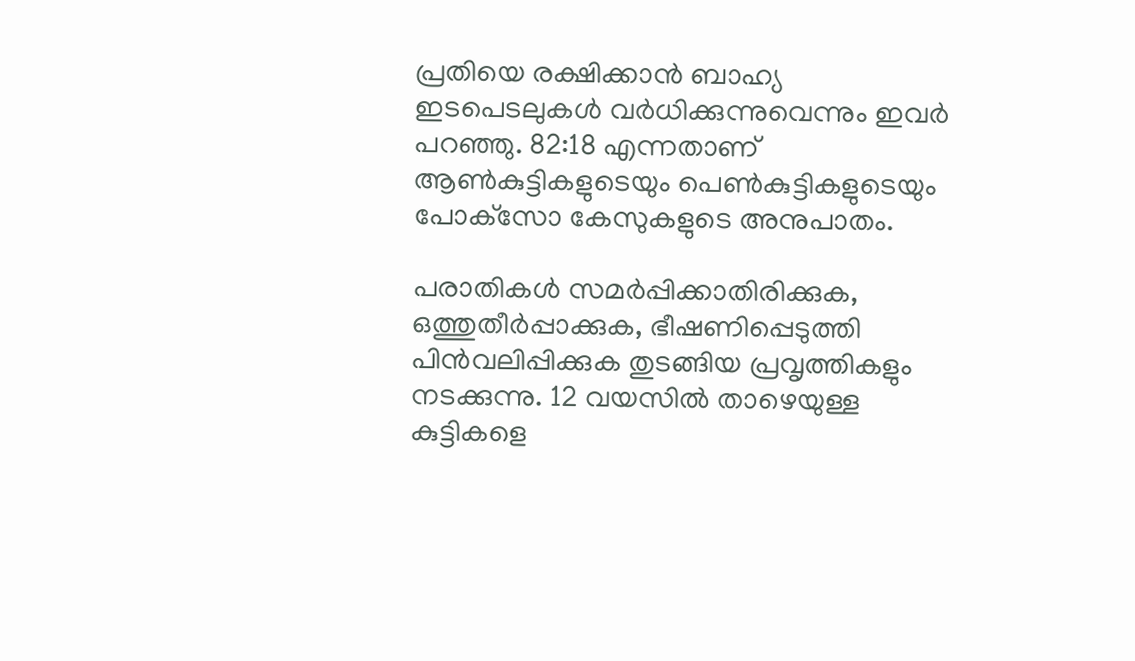പ്രതിയെ രക്ഷിക്കാന്‍ ബാഹ്യ ഇടപെടലുകള്‍ വര്‍ധിക്കുന്നുവെന്നും ഇവര്‍ പറഞ്ഞു. 82:18 എന്നതാണ് ആണ്‍കുട്ടികളുടെയും പെണ്‍കുട്ടികളുടെയും പോക്‌സോ കേസുകളുടെ അനുപാതം.

പരാതികള്‍ സമര്‍പ്പിക്കാതിരിക്കുക, ഒത്തുതീര്‍പ്പാക്കുക, ഭീഷണിപ്പെടുത്തി പിന്‍വലിപ്പിക്കുക തുടങ്ങിയ പ്രവൃത്തികളും നടക്കുന്നു. 12 വയസില്‍ താഴെയുള്ള കുട്ടികളെ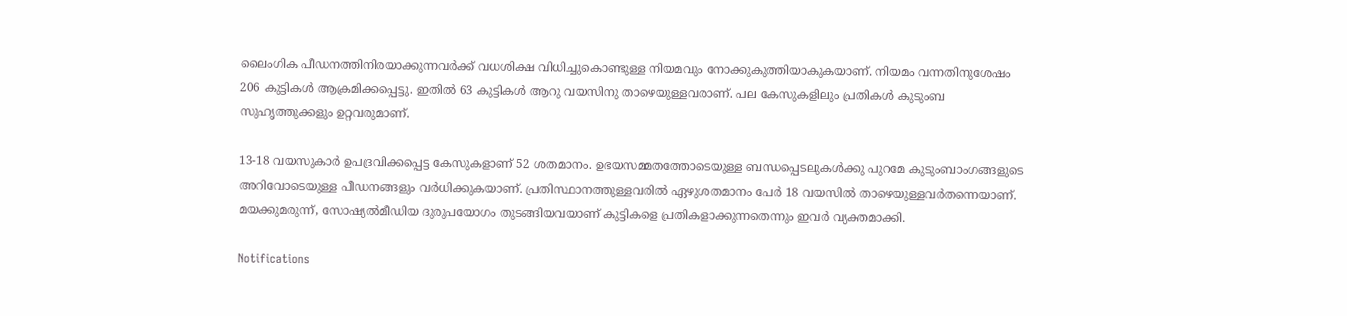ലൈംഗിക പീഡനത്തിനിരയാക്കുന്നവര്‍ക്ക് വധശിക്ഷ വിധിച്ചുകൊണ്ടുള്ള നിയമവും നോക്കുകുത്തിയാകുകയാണ്. നിയമം വന്നതിനുശേഷം 206 കുട്ടികള്‍ ആക്രമിക്കപ്പെട്ടു. ഇതില്‍ 63 കുട്ടികള്‍ ആറു വയസിനു താഴെയുള്ളവരാണ്. പല കേസുകളിലും പ്രതികള്‍ കുടുംബ സുഹൃത്തുക്കളും ഉറ്റവരുമാണ്.

13-18 വയസുകാര്‍ ഉപദ്രവിക്കപ്പെട്ട കേസുകളാണ് 52 ശതമാനം. ഉഭയസമ്മതത്തോടെയുള്ള ബന്ധപ്പെടലുകള്‍ക്കു പുറമേ കുടുംബാംഗങ്ങളുടെ അറിവോടെയുള്ള പീഡനങ്ങളും വര്‍ധിക്കുകയാണ്. പ്രതിസ്ഥാനത്തുള്ളവരില്‍ ഏഴുശതമാനം പേര്‍ 18 വയസില്‍ താഴെയുള്ളവര്‍തന്നെയാണ്. മയക്കുമരുന്ന്, സോഷ്യല്‍മീഡിയ ദുരുപയോഗം തുടങ്ങിയവയാണ് കുട്ടികളെ പ്രതികളാക്കുന്നതെന്നും ഇവര്‍ വ്യക്തമാക്കി.

Notifications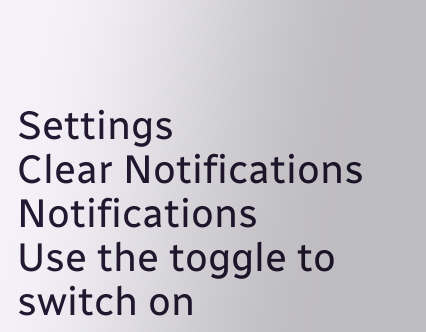Settings
Clear Notifications
Notifications
Use the toggle to switch on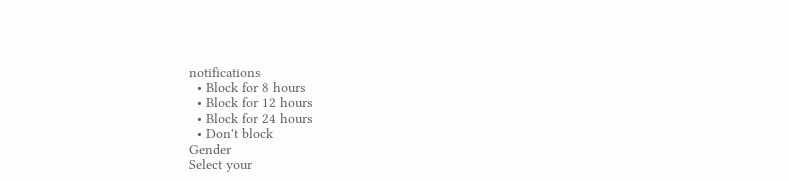notifications
  • Block for 8 hours
  • Block for 12 hours
  • Block for 24 hours
  • Don't block
Gender
Select your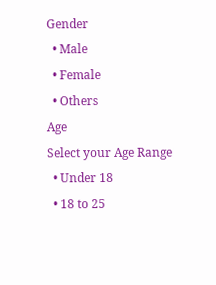Gender
  • Male
  • Female
  • Others
Age
Select your Age Range
  • Under 18
  • 18 to 25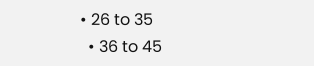• 26 to 35
  • 36 to 45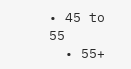• 45 to 55
  • 55+